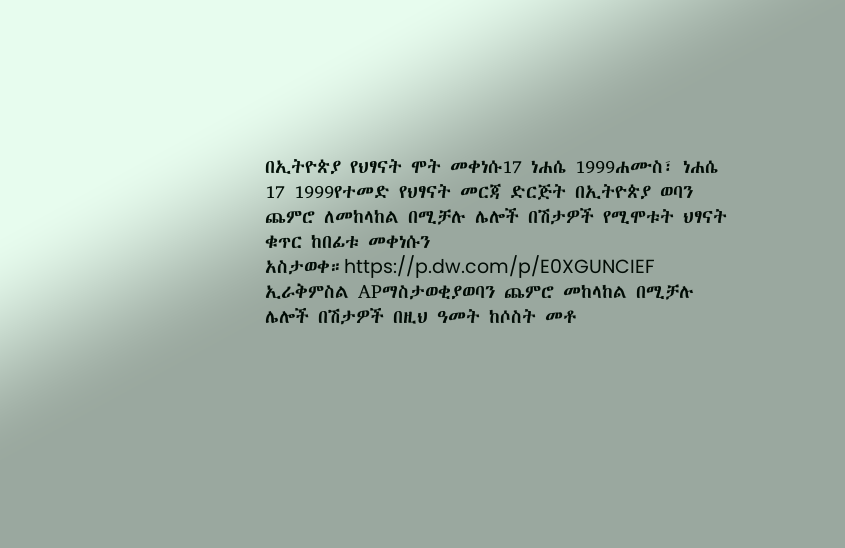በኢትዮጵያ የህፃናት ሞት መቀነሱ17 ነሐሴ 1999ሐሙስ፣ ነሐሴ 17 1999የተመድ የህፃናት መርጃ ድርጅት በኢትዮጵያ ወባን ጨምሮ ለመከላከል በሚቻሉ ሌሎች በሽታዎች የሚሞቱት ህፃናት ቁጥር ከበፊቱ መቀነሱን አስታወቀ።https://p.dw.com/p/E0XGUNCIEF ኢራቅምስል APማስታወቂያወባን ጨምሮ መከላከል በሚቻሉ ሌሎች በሽታዎች በዚህ ዓመት ከሶስት መቶ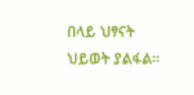በላይ ህፃናት ህይወት ያልፋል።